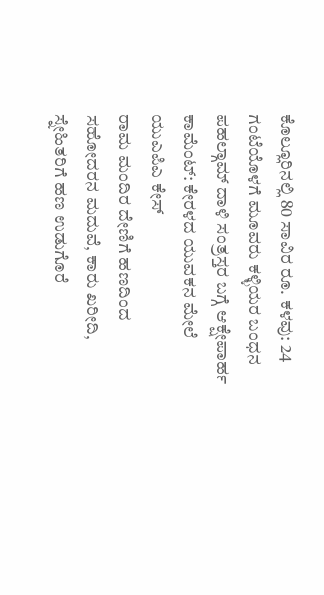ಕೊಲ್ಲೂರಿನಲ್ಲಿ 80 ಸಾವಿರ ರೂ. ಕಳವು: 24 ಗಂಟೆಯೊಳಗೆ ಮೂವರು ಕಳ್ಳಿಯರ ಬಂಧನ
ಪಹಲ್ಗಾಮ್ ದಾಳಿ ಸಂತ್ರಸ್ತರ ಬಗ್ಗೆ ಆಕ್ಷೇಪಾರ್ಹ ಕಾಮೆಂಟ್: ಕೇರಳದ ಯುವಕನ ಮೇಲೆ ಯುಎಪಿಎ ಕೇಸ್
ರಾಮ ಮಂದಿರ ದೇಣಿಗೆ ಹಣದಿಂದ ಸಹೋದರನ ಮದುವೆ, ಕಾರು ಖರೀದಿ, ಸ್ನೇಹಿತರಿಗೆ ಹಣ ಉಡುಗೊರೆ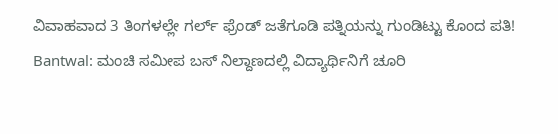ವಿವಾಹವಾದ 3 ತಿಂಗಳಲ್ಲೇ ಗರ್ಲ್ ಫ್ರೆಂಡ್ ಜತೆಗೂಡಿ ಪತ್ನಿಯನ್ನು ಗುಂಡಿಟ್ಟು ಕೊಂದ ಪತಿ!
Bantwal: ಮಂಚಿ ಸಮೀಪ ಬಸ್ ನಿಲ್ದಾಣದಲ್ಲಿ ವಿದ್ಯಾರ್ಥಿನಿಗೆ ಚೂರಿ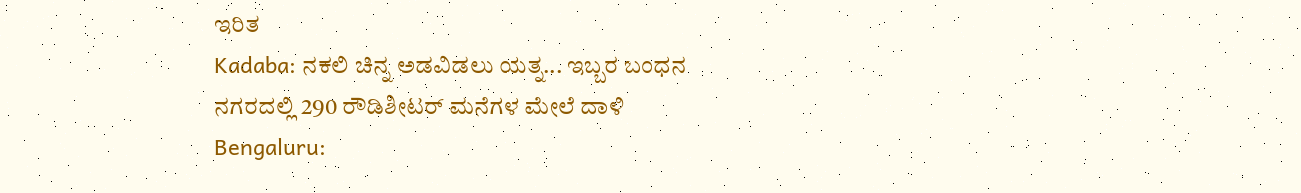ಇರಿತ
Kadaba: ನಕಲಿ ಚಿನ್ನ ಅಡವಿಡಲು ಯತ್ನ... ಇಬ್ಬರ ಬಂಧನ
ನಗರದಲ್ಲಿ 290 ರೌಡಿಶೀಟರ್ ಮನೆಗಳ ಮೇಲೆ ದಾಳಿ
Bengaluru: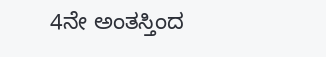4ನೇ ಅಂತಸ್ತಿಂದ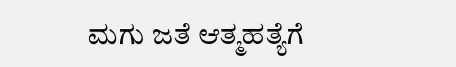ಮಗು ಜತೆ ಆತ್ಮಹತ್ಯೆಗೆ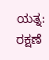ಯತ್ನ: ರಕ್ಷಣೆ